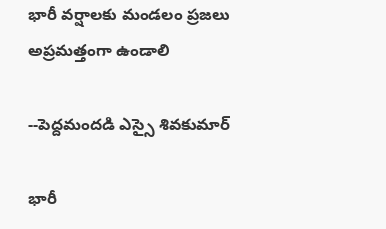భారీ వర్షాలకు మండలం ప్రజలు అప్రమత్తంగా ఉండాలి

--పెద్దమందడి ఎస్సై శివకుమార్

భారీ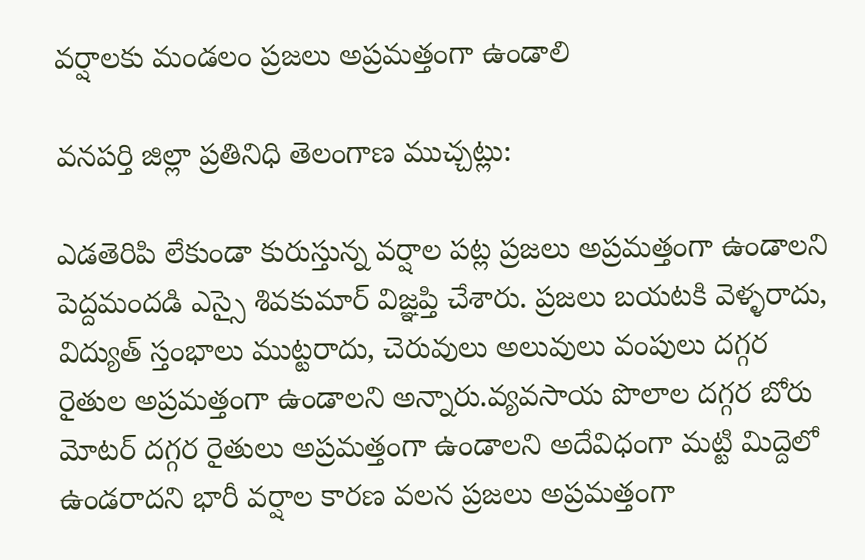వర్షాలకు మండలం ప్రజలు అప్రమత్తంగా ఉండాలి

వనపర్తి జిల్లా ప్రతినిధి తెలంగాణ ముచ్చట్లు:

ఎడతెరిపి లేకుండా కురుస్తున్న వర్షాల పట్ల ప్రజలు అప్రమత్తంగా ఉండాలని పెద్దమందడి ఎస్సై శివకుమార్ విజ్ఞప్తి చేశారు. ప్రజలు బయటకి వెళ్ళరాదు, విద్యుత్ స్తంభాలు ముట్టరాదు, చెరువులు అలువులు వంపులు దగ్గర రైతుల అప్రమత్తంగా ఉండాలని అన్నారు.వ్యవసాయ పొలాల దగ్గర బోరు మోటర్ దగ్గర రైతులు అప్రమత్తంగా ఉండాలని అదేవిధంగా మట్టి మిద్దెలో ఉండరాదని భారీ వర్షాల కారణ వలన ప్రజలు అప్రమత్తంగా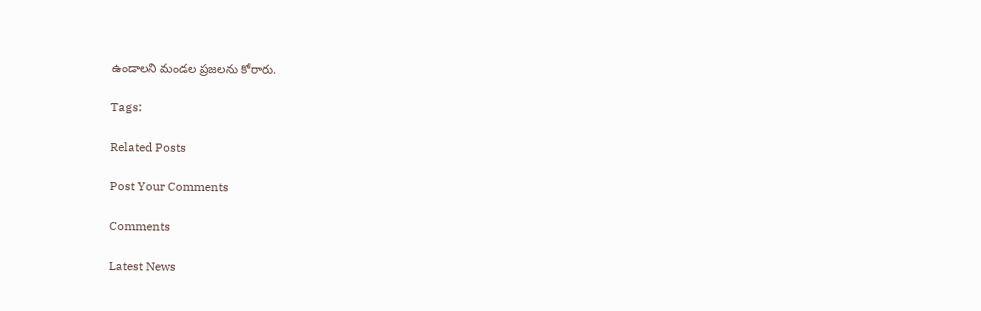ఉండాలని మండల ప్రజలను కోరారు.

Tags:

Related Posts

Post Your Comments

Comments

Latest News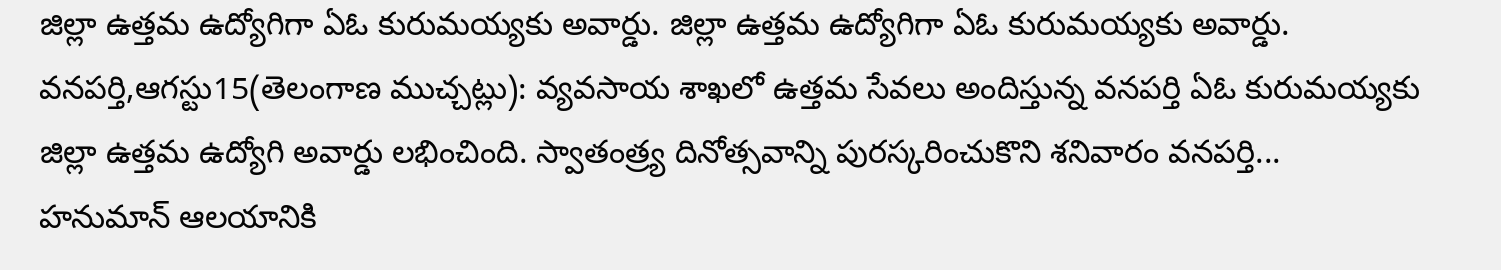జిల్లా ఉత్తమ ఉద్యోగిగా ఏఓ కురుమయ్యకు అవార్డు. జిల్లా ఉత్తమ ఉద్యోగిగా ఏఓ కురుమయ్యకు అవార్డు.
వనపర్తి,ఆగస్టు15(తెలంగాణ ముచ్చట్లు): వ్యవసాయ శాఖలో ఉత్తమ సేవలు అందిస్తున్న వనపర్తి ఏఓ కురుమయ్యకు జిల్లా ఉత్తమ ఉద్యోగి అవార్డు లభించింది. స్వాతంత్ర్య దినోత్సవాన్ని పురస్కరించుకొని శనివారం వనపర్తి...
హనుమాన్ ఆలయానికి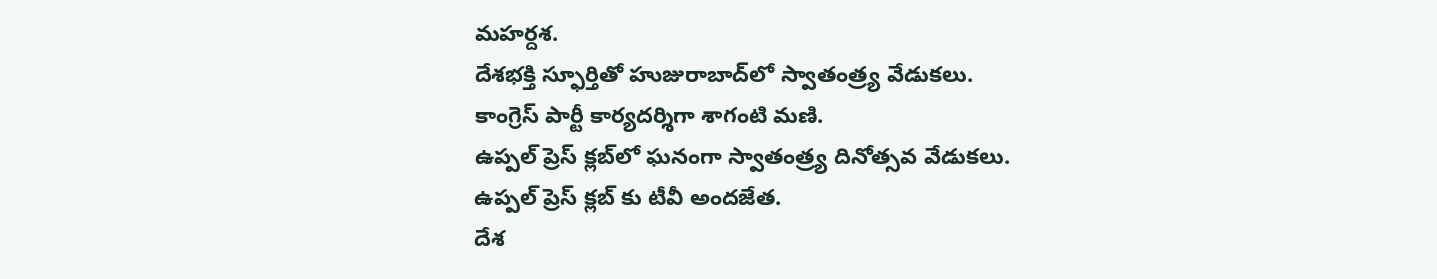మహర్దశ.
దేశభక్తి స్ఫూర్తితో హుజురాబాద్‌లో స్వాతంత్ర్య వేడుకలు.
కాంగ్రెస్ పార్టీ కార్యదర్శిగా శాగంటి మణి.
ఉప్పల్ ప్రెస్ క్లబ్‌లో ఘనంగా స్వాతంత్ర్య దినోత్సవ వేడుకలు.
ఉప్పల్ ప్రెస్ క్లబ్‌ కు టీవీ అందజేత.
దేశ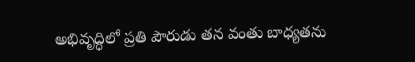అభివృద్ధిలో ప్రతి పౌరుడు తన వంతు బాధ్యతను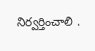నిర్వర్తించాలి .